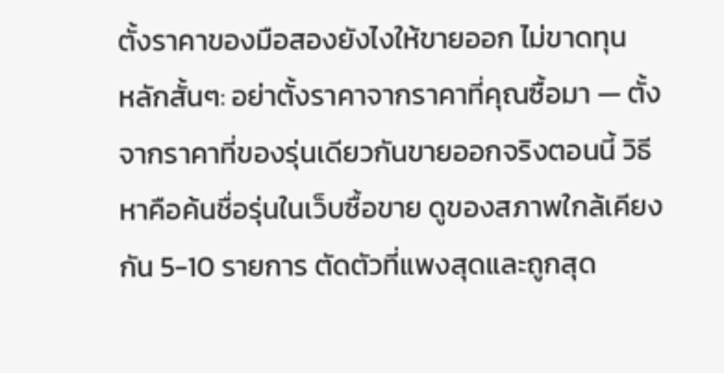ตั้งราคาของมือสองยังไงให้ขายออก ไม่ขาดทุน
หลักสั้นๆ: อย่าตั้งราคาจากราคาที่คุณซื้อมา — ตั้งจากราคาที่ของรุ่นเดียวกันขายออกจริงตอนนี้ วิธีหาคือค้นชื่อรุ่นในเว็บซื้อขาย ดูของสภาพใกล้เคียงกัน 5-10 รายการ ตัดตัวที่แพงสุดและถูกสุด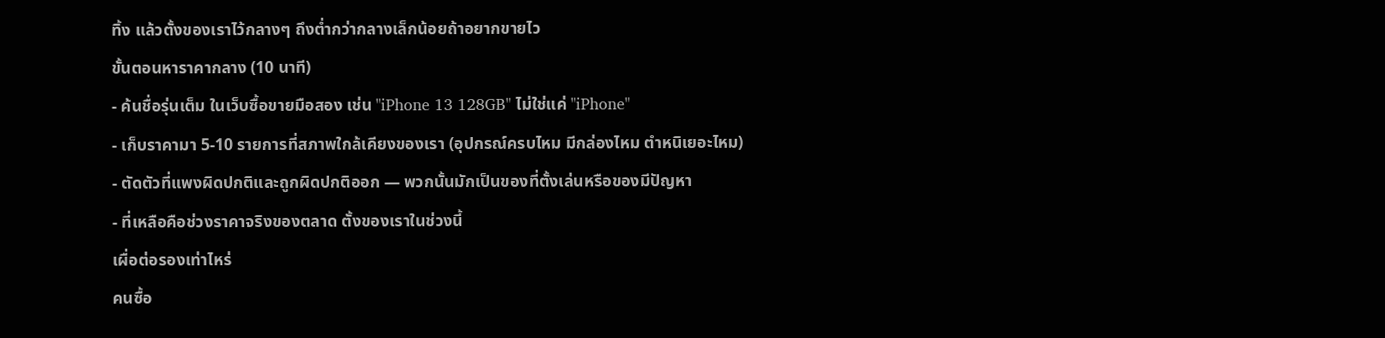ทิ้ง แล้วตั้งของเราไว้กลางๆ ถึงต่ำกว่ากลางเล็กน้อยถ้าอยากขายไว
ขั้นตอนหาราคากลาง (10 นาที)
- ค้นชื่อรุ่นเต็ม ในเว็บซื้อขายมือสอง เช่น "iPhone 13 128GB" ไม่ใช่แค่ "iPhone"
- เก็บราคามา 5-10 รายการที่สภาพใกล้เคียงของเรา (อุปกรณ์ครบไหม มีกล่องไหม ตำหนิเยอะไหม)
- ตัดตัวที่แพงผิดปกติและถูกผิดปกติออก — พวกนั้นมักเป็นของที่ตั้งเล่นหรือของมีปัญหา
- ที่เหลือคือช่วงราคาจริงของตลาด ตั้งของเราในช่วงนี้
เผื่อต่อรองเท่าไหร่
คนซื้อ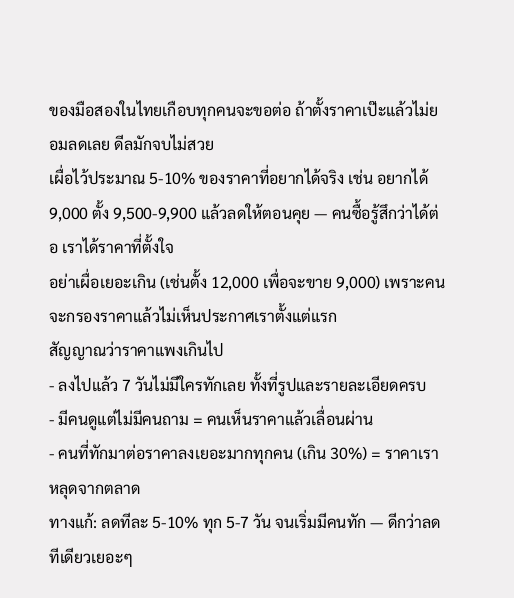ของมือสองในไทยเกือบทุกคนจะขอต่อ ถ้าตั้งราคาเป๊ะแล้วไม่ยอมลดเลย ดีลมักจบไม่สวย
เผื่อไว้ประมาณ 5-10% ของราคาที่อยากได้จริง เช่น อยากได้ 9,000 ตั้ง 9,500-9,900 แล้วลดให้ตอนคุย — คนซื้อรู้สึกว่าได้ต่อ เราได้ราคาที่ตั้งใจ
อย่าเผื่อเยอะเกิน (เช่นตั้ง 12,000 เพื่อจะขาย 9,000) เพราะคนจะกรองราคาแล้วไม่เห็นประกาศเราตั้งแต่แรก
สัญญาณว่าราคาแพงเกินไป
- ลงไปแล้ว 7 วันไม่มีใครทักเลย ทั้งที่รูปและรายละเอียดครบ
- มีคนดูแต่ไม่มีคนถาม = คนเห็นราคาแล้วเลื่อนผ่าน
- คนที่ทักมาต่อราคาลงเยอะมากทุกคน (เกิน 30%) = ราคาเราหลุดจากตลาด
ทางแก้: ลดทีละ 5-10% ทุก 5-7 วัน จนเริ่มมีคนทัก — ดีกว่าลดทีเดียวเยอะๆ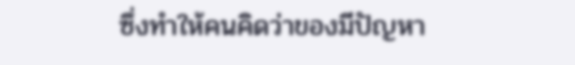ซึ่งทำให้คนคิดว่าของมีปัญหา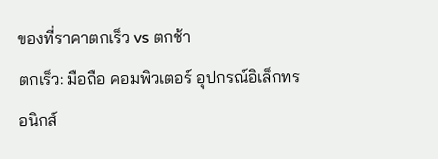ของที่ราคาตกเร็ว vs ตกช้า
ตกเร็ว: มือถือ คอมพิวเตอร์ อุปกรณ์อิเล็กทรอนิกส์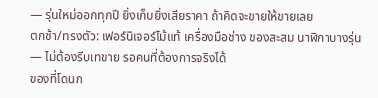— รุ่นใหม่ออกทุกปี ยิ่งเก็บยิ่งเสียราคา ถ้าคิดจะขายให้ขายเลย
ตกช้า/ทรงตัว: เฟอร์นิเจอร์ไม้แท้ เครื่องมือช่าง ของสะสม นาฬิกาบางรุ่น — ไม่ต้องรีบเทขาย รอคนที่ต้องการจริงได้
ของที่โดนก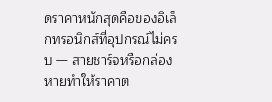ดราคาหนักสุดคือของอิเล็กทรอนิกส์ที่อุปกรณ์ไม่ครบ — สายชาร์จหรือกล่องหายทำให้ราคาต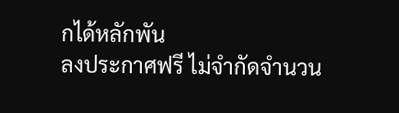กได้หลักพัน
ลงประกาศฟรี ไม่จำกัดจำนวน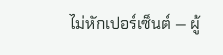ไม่หักเปอร์เซ็นต์ — ผู้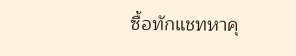ซื้อทักแชทหาคุ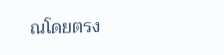ณโดยตรง